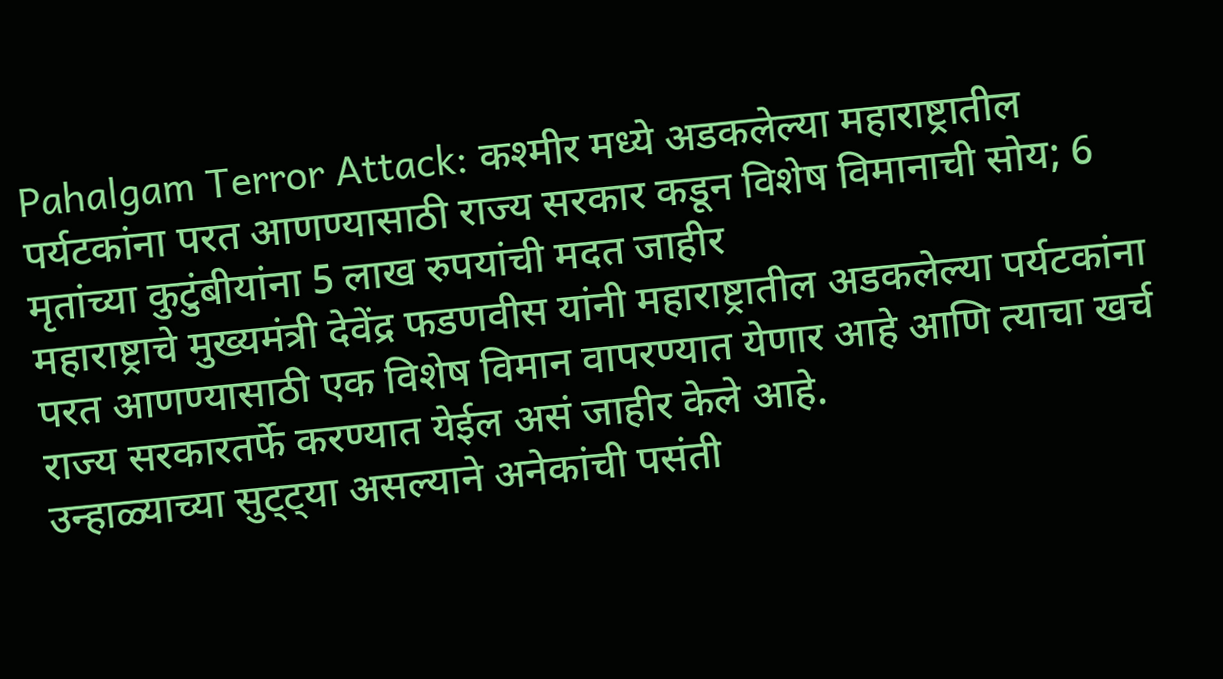Pahalgam Terror Attack: कश्मीर मध्ये अडकलेल्या महाराष्ट्रातील पर्यटकांना परत आणण्यासाठी राज्य सरकार कडून विशेष विमानाची सोय; 6 मृतांच्या कुटुंबीयांना 5 लाख रुपयांची मदत जाहीर
महाराष्ट्राचे मुख्यमंत्री देवेंद्र फडणवीस यांनी महाराष्ट्रातील अडकलेल्या पर्यटकांना परत आणण्यासाठी एक विशेष विमान वापरण्यात येणार आहे आणि त्याचा खर्च राज्य सरकारतर्फे करण्यात येईल असं जाहीर केले आहे.
उन्हाळ्याच्या सुट्ट्या असल्याने अनेकांची पसंती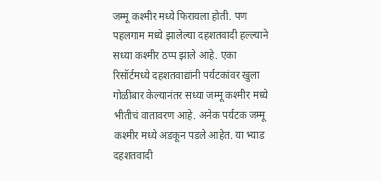जम्मू कश्मीर मध्ये फिरायला होती. पण पहलगाम मध्ये झालेल्या दहशतवादी हल्ल्याने सध्या कश्मीर ठप्प झाले आहे. एका रिसॉर्टमध्ये दहशतवाद्यांनी पर्यटकांवर खुला गोळीबार केल्यानंतर सध्या जम्मू कश्मीर मध्ये भीतीचं वातावरण आहे. अनेक पर्यटक जम्मू कश्मीर मध्ये अडकून पडले आहेत. या भ्याड दहशतवादी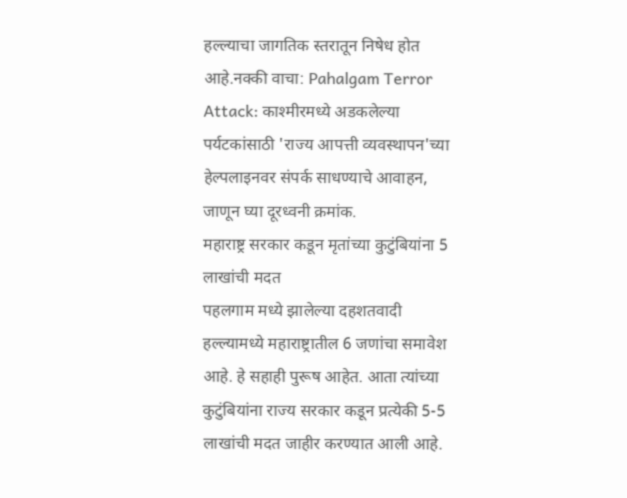हल्ल्याचा जागतिक स्तरातून निषेध होत आहे.नक्की वाचा: Pahalgam Terror Attack: काश्मीरमध्ये अडकलेल्या पर्यटकांसाठी 'राज्य आपत्ती व्यवस्थापन'च्या हेल्पलाइनवर संपर्क साधण्याचे आवाहन, जाणून घ्या दूरध्वनी क्रमांक.
महाराष्ट्र सरकार कडून मृतांच्या कुटुंबियांना 5 लाखांची मदत
पहलगाम मध्ये झालेल्या दहशतवादी हल्ल्यामध्ये महाराष्ट्रातील 6 जणांचा समावेश आहे. हे सहाही पुरूष आहेत. आता त्यांच्या कुटुंबियांना राज्य सरकार कडून प्रत्येकी 5-5 लाखांची मदत जाहीर करण्यात आली आहे.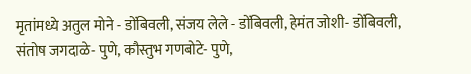मृतांमध्ये अतुल मोने - डोंबिवली, संजय लेले - डोंबिवली, हेमंत जोशी- डोंबिवली, संतोष जगदाळे- पुणे, कौस्तुभ गणबोटे- पुणे,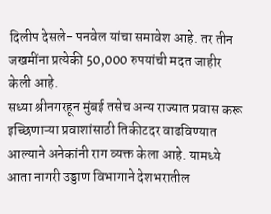दिलीप देसले- पनवेल यांचा समावेश आहे. तर तीन जखमींना प्रत्येकी 50,000 रुपयांची मदत जाहीर केली आहे.
सध्या श्रीनगरहून मुंबई तसेच अन्य राज्यात प्रवास करू इच्छिणाऱ्या प्रवाशांसाठी तिकीटदर वाढविण्यात आल्याने अनेकांनी राग व्यक्त केला आहे. यामध्ये आता नागरी उड्डाण विभागाने देशभरातील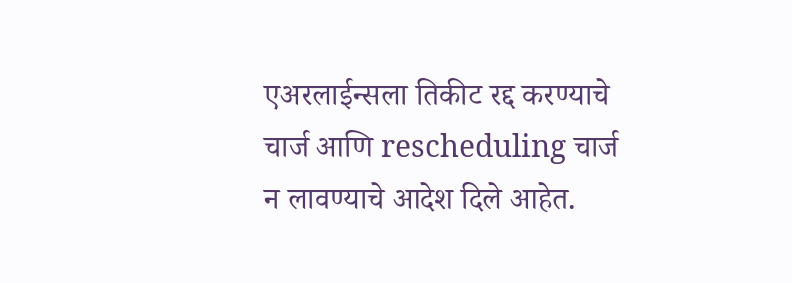एअरलाईन्सला तिकीट रद्द करण्याचे चार्ज आणि rescheduling चार्ज न लावण्याचे आदेश दिले आहेत.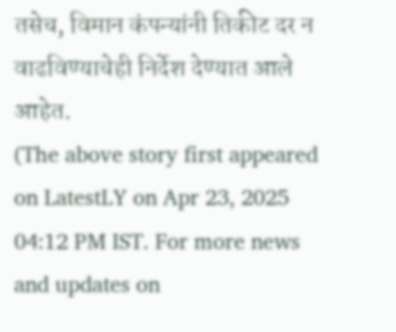तसेच, विमान कंपन्यांनी तिकीट दर न वाढविण्याचेही निर्देश देण्यात आले आहेत.
(The above story first appeared on LatestLY on Apr 23, 2025 04:12 PM IST. For more news and updates on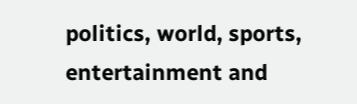politics, world, sports, entertainment and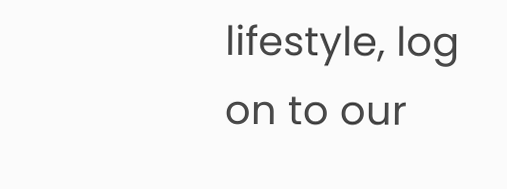lifestyle, log on to our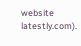website latestly.com).